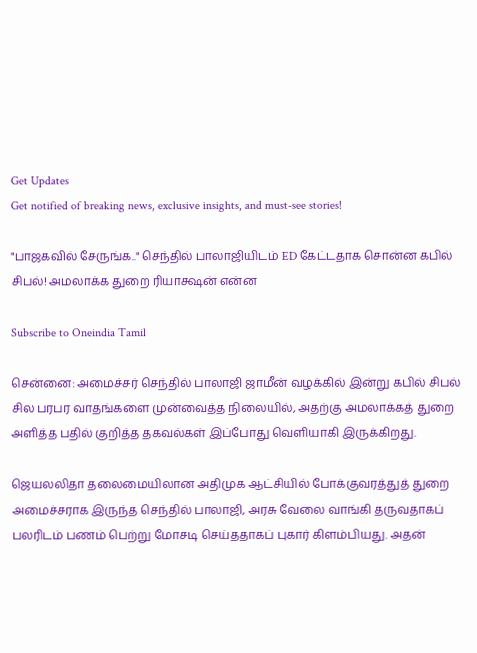Get Updates
Get notified of breaking news, exclusive insights, and must-see stories!

"பாஜகவில் சேருங்க.." செந்தில் பாலாஜியிடம் ED கேட்டதாக சொன்ன கபில் சிபல்! அமலாக்க துறை ரியாக்ஷன் என்ன

Subscribe to Oneindia Tamil

சென்னை: அமைச்சர் செந்தில் பாலாஜி ஜாமீன் வழக்கில் இன்று கபில் சிபல் சில பரபர வாதங்களை முன்வைத்த நிலையில், அதற்கு அமலாக்கத் துறை அளித்த பதில் குறித்த தகவல்கள் இப்போது வெளியாகி இருக்கிறது.

ஜெயலலிதா தலைமையிலான அதிமுக ஆட்சியில் போக்குவரத்துத் துறை அமைச்சராக இருந்த செந்தில் பாலாஜி, அரசு வேலை வாங்கி தருவதாகப் பலரிடம் பணம் பெற்று மோசடி செய்ததாகப் புகார் கிளம்பியது. அதன்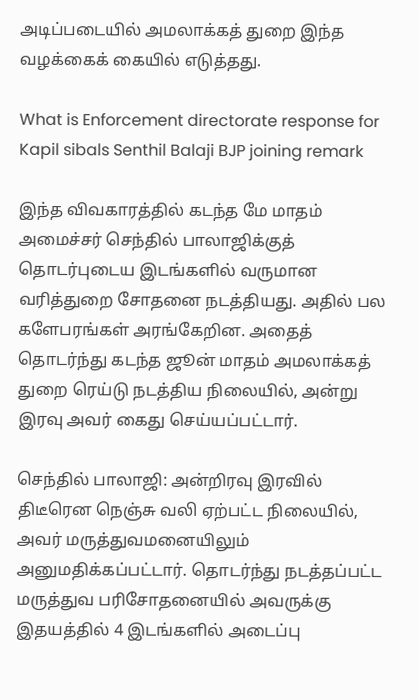அடிப்படையில் அமலாக்கத் துறை இந்த வழக்கைக் கையில் எடுத்தது.

What is Enforcement directorate response for Kapil sibals Senthil Balaji BJP joining remark

இந்த விவகாரத்தில் கடந்த மே மாதம் அமைச்சர் செந்தில் பாலாஜிக்குத் தொடர்புடைய இடங்களில் வருமான வரித்துறை சோதனை நடத்தியது. அதில் பல களேபரங்கள் அரங்கேறின. அதைத் தொடர்ந்து கடந்த ஜூன் மாதம் அமலாக்கத் துறை ரெய்டு நடத்திய நிலையில், அன்று இரவு அவர் கைது செய்யப்பட்டார்.

செந்தில் பாலாஜி: அன்றிரவு இரவில் திடீரென நெஞ்சு வலி ஏற்பட்ட நிலையில், அவர் மருத்துவமனையிலும் அனுமதிக்கப்பட்டார். தொடர்ந்து நடத்தப்பட்ட மருத்துவ பரிசோதனையில் அவருக்கு இதயத்தில் 4 இடங்களில் அடைப்பு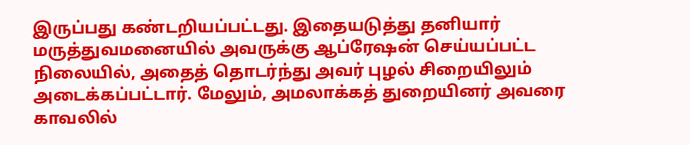இருப்பது கண்டறியப்பட்டது. இதையடுத்து தனியார் மருத்துவமனையில் அவருக்கு ஆப்ரேஷன் செய்யப்பட்ட நிலையில், அதைத் தொடர்ந்து அவர் புழல் சிறையிலும் அடைக்கப்பட்டார். மேலும், அமலாக்கத் துறையினர் அவரை காவலில்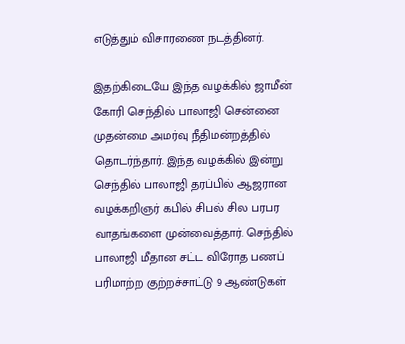எடுத்தும் விசாரணை நடத்தினர்.

இதற்கிடையே இந்த வழக்கில் ஜாமீன் கோரி செந்தில் பாலாஜி சென்னை முதன்மை அமர்வு நீதிமன்றத்தில் தொடர்ந்தார். இந்த வழக்கில் இன்று செந்தில் பாலாஜி தரப்பில் ஆஜரான வழக்கறிஞர் கபில் சிபல் சில பரபர வாதங்களை முன்வைத்தார். செந்தில் பாலாஜி மீதான சட்ட விரோத பணப் பரிமாற்ற குற்றச்சாட்டு 9 ஆண்டுகள்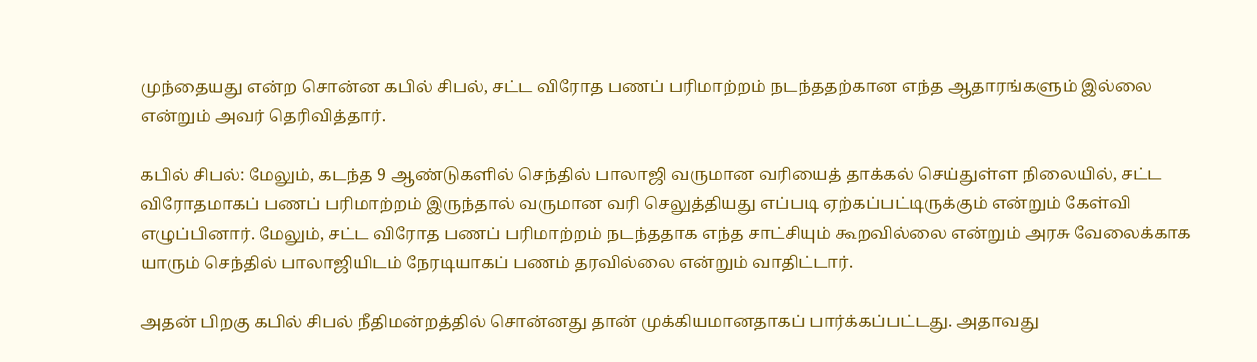முந்தையது என்ற சொன்ன கபில் சிபல், சட்ட விரோத பணப் பரிமாற்றம் நடந்ததற்கான எந்த ஆதாரங்களும் இல்லை என்றும் அவர் தெரிவித்தார்.

கபில் சிபல்: மேலும், கடந்த 9 ஆண்டுகளில் செந்தில் பாலாஜி வருமான வரியைத் தாக்கல் செய்துள்ள நிலையில், சட்ட விரோதமாகப் பணப் பரிமாற்றம் இருந்தால் வருமான வரி செலுத்தியது எப்படி ஏற்கப்பட்டிருக்கும் என்றும் கேள்வி எழுப்பினார். மேலும், சட்ட விரோத பணப் பரிமாற்றம் நடந்ததாக எந்த சாட்சியும் கூறவில்லை என்றும் அரசு வேலைக்காக யாரும் செந்தில் பாலாஜியிடம் நேரடியாகப் பணம் தரவில்லை என்றும் வாதிட்டார்.

அதன் பிறகு கபில் சிபல் நீதிமன்றத்தில் சொன்னது தான் முக்கியமானதாகப் பார்க்கப்பட்டது. அதாவது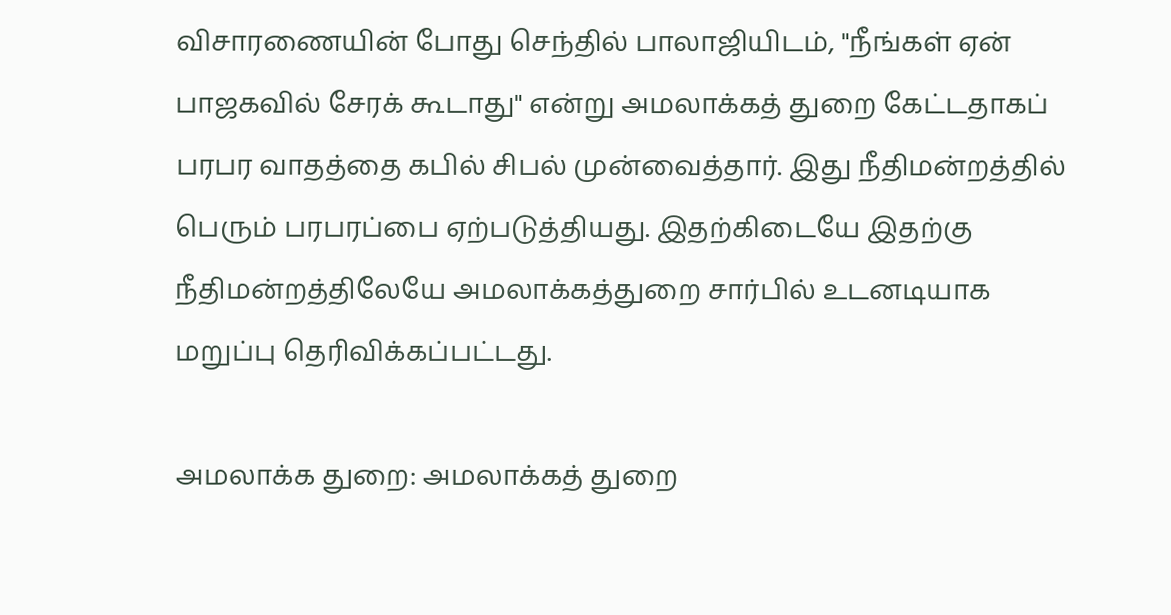விசாரணையின் போது செந்தில் பாலாஜியிடம், "நீங்கள் ஏன் பாஜகவில் சேரக் கூடாது" என்று அமலாக்கத் துறை கேட்டதாகப் பரபர வாதத்தை கபில் சிபல் முன்வைத்தார். இது நீதிமன்றத்தில் பெரும் பரபரப்பை ஏற்படுத்தியது. இதற்கிடையே இதற்கு நீதிமன்றத்திலேயே அமலாக்கத்துறை சார்பில் உடனடியாக மறுப்பு தெரிவிக்கப்பட்டது.

அமலாக்க துறை: அமலாக்கத் துறை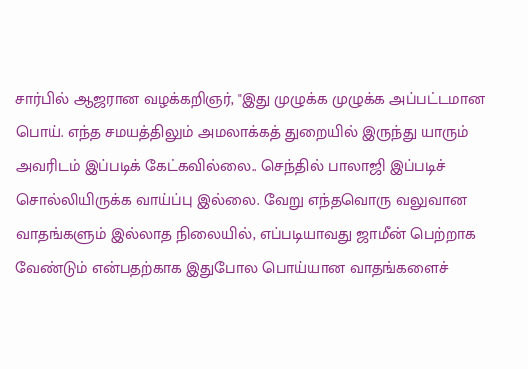சார்பில் ஆஜரான வழக்கறிஞர், "இது முழுக்க முழுக்க அப்பட்டமான பொய். எந்த சமயத்திலும் அமலாக்கத் துறையில் இருந்து யாரும் அவரிடம் இப்படிக் கேட்கவில்லை.. செந்தில் பாலாஜி இப்படிச் சொல்லியிருக்க வாய்ப்பு இல்லை. வேறு எந்தவொரு வலுவான வாதங்களும் இல்லாத நிலையில், எப்படியாவது ஜாமீன் பெற்றாக வேண்டும் என்பதற்காக இதுபோல பொய்யான வாதங்களைச்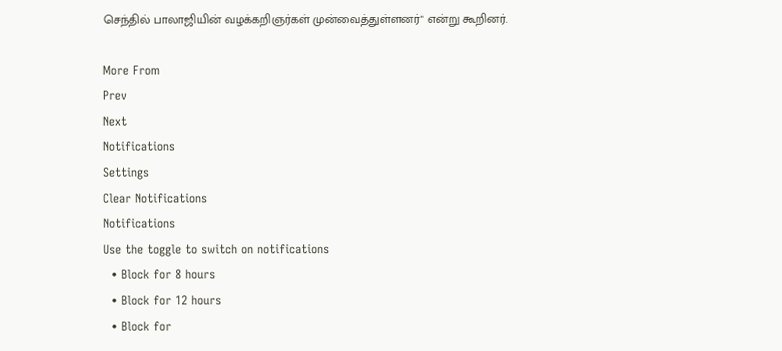செந்தில் பாலாஜியின் வழக்கறிஞர்கள் முன்வைத்துள்ளனர்" என்று கூறினர்.

More From
Prev
Next
Notifications
Settings
Clear Notifications
Notifications
Use the toggle to switch on notifications
  • Block for 8 hours
  • Block for 12 hours
  • Block for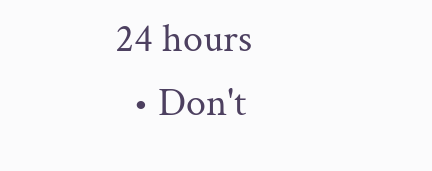24 hours
  • Don't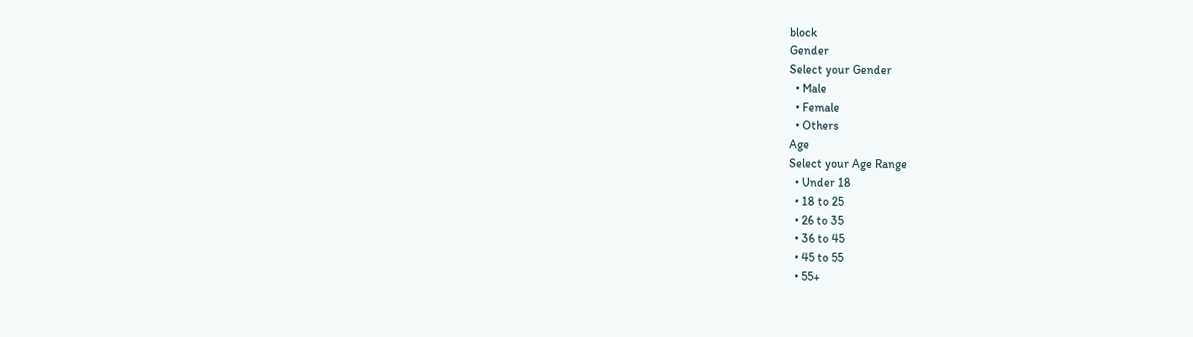block
Gender
Select your Gender
  • Male
  • Female
  • Others
Age
Select your Age Range
  • Under 18
  • 18 to 25
  • 26 to 35
  • 36 to 45
  • 45 to 55
  • 55+